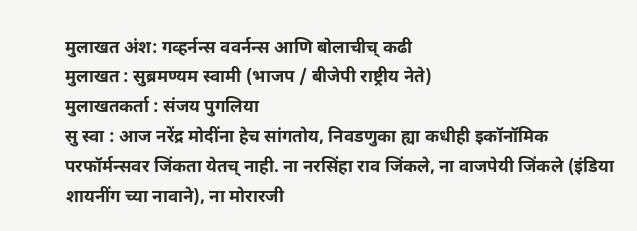मुलाखत अंश: गव्हर्नन्स ववर्नन्स आणि बोलाचीच् कढी
मुलाखत : सुब्रमण्यम स्वामी (भाजप / बीजेपी राष्ट्रीय नेते)
मुलाखतकर्ता : संजय पुगलिया
सु स्वा : आज नरेंद्र मोदींना हेच सांगतोय, निवडणुका ह्या कधीही इकॉनॉमिक परफॉर्मन्सवर जिंकता येतच् नाही. ना नरसिंहा राव जिंकले, ना वाजपेयी जिंकले (इंडिया शायनींग च्या नावाने), ना मोरारजी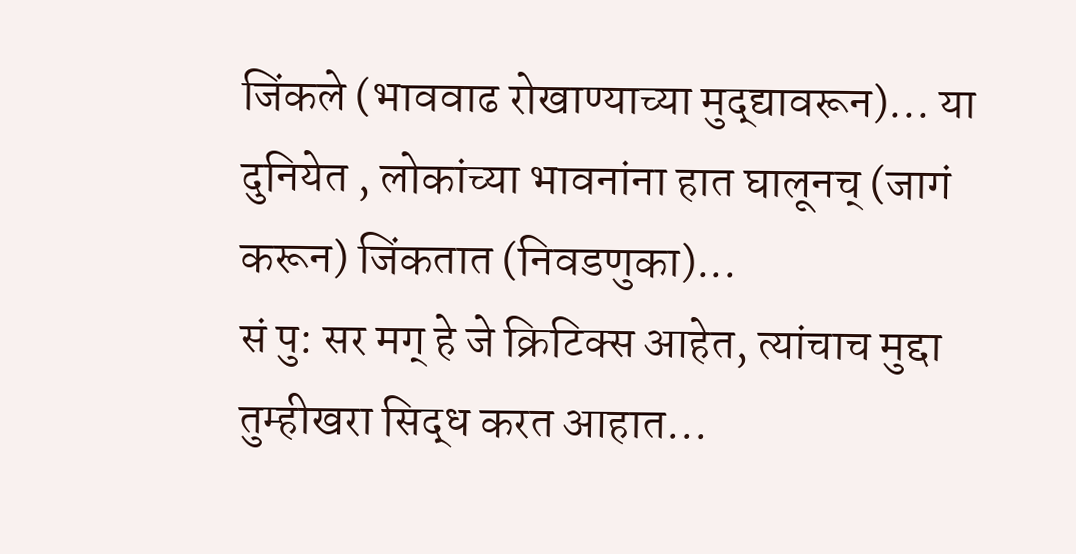जिंकले (भाववाढ रोखाण्याच्या मुद्द्यावरून)... या दुनियेत , लोकांच्या भावनांना हात घालूनच् (जागं करून) जिंकतात (निवडणुका)...
सं पु: सर मग् हे जे क्रिटिक्स आहेत, त्यांचाच मुद्दा तुम्हीखरा सिद्ध करत आहात...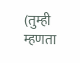(तुम्ही म्हणता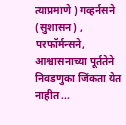त्याप्रमाणे ) गव्हर्नसने (सुशासन) , परफॉर्मन्सने, आश्वासनाच्या पूर्ततेने निवडणुका जिंकता येत नाहीत ...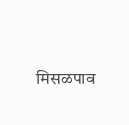मिसळपाव